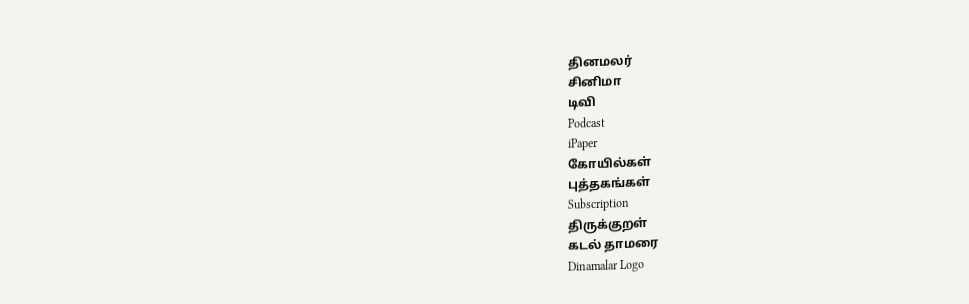தினமலர்
சினிமா
டிவி
Podcast
iPaper
கோயில்கள்
புத்தகங்கள்
Subscription
திருக்குறள்
கடல் தாமரை
Dinamalar Logo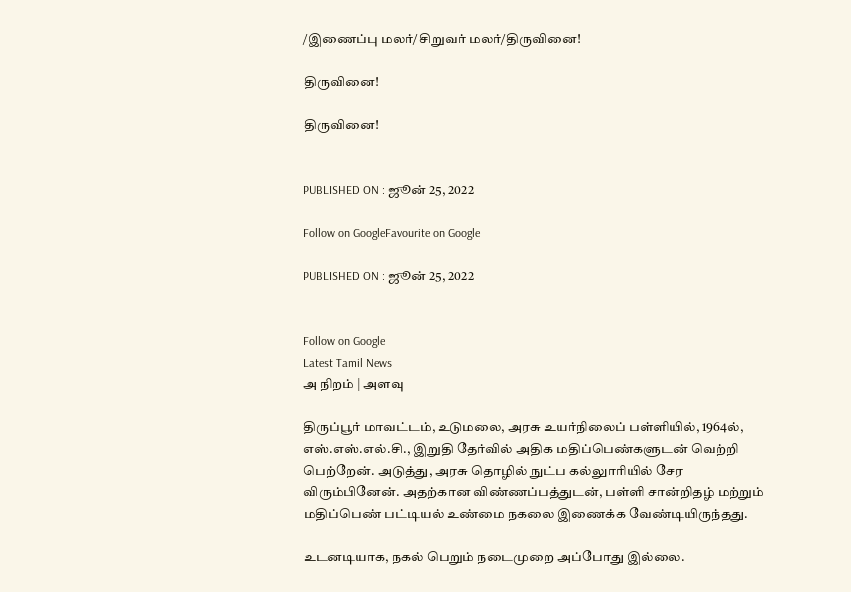/இணைப்பு மலர்/சிறுவர் மலர்/திருவினை!

திருவினை!

திருவினை!


PUBLISHED ON : ஜூன் 25, 2022

Follow on GoogleFavourite on Google

PUBLISHED ON : ஜூன் 25, 2022


Follow on Google
Latest Tamil News
அ நிறம் | அளவு

திருப்பூர் மாவட்டம், உடுமலை, அரசு உயர்நிலைப் பள்ளியில், 1964ல், எஸ்.எஸ்.எல்.சி., இறுதி தேர்வில் அதிக மதிப்பெண்களுடன் வெற்றி பெற்றேன். அடுத்து, அரசு தொழில் நுட்ப கல்லுாரியில் சேர விரும்பினேன். அதற்கான விண்ணப்பத்துடன், பள்ளி சான்றிதழ் மற்றும் மதிப்பெண் பட்டியல் உண்மை நகலை இணைக்க வேண்டியிருந்தது.

உடனடியாக, நகல் பெறும் நடைமுறை அப்போது இல்லை.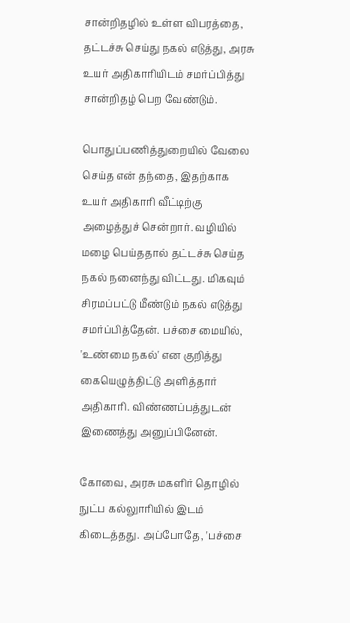சான்றிதழில் உள்ள விபரத்தை, தட்டச்சு செய்து நகல் எடுத்து, அரசு உயர் அதிகாரியிடம் சமர்ப்பித்து சான்றிதழ் பெற வேண்டும்.

பொதுப்பணித்துறையில் வேலை செய்த என் தந்தை, இதற்காக உயர் அதிகாரி வீட்டிற்கு அழைத்துச் சென்றார். வழியில் மழை பெய்ததால் தட்டச்சு செய்த நகல் நனைந்து விட்டது. மிகவும் சிரமப்பட்டு மீண்டும் நகல் எடுத்து சமர்ப்பித்தேன். பச்சை மையில், 'உண்மை நகல்' என குறித்து கையெழுத்திட்டு அளித்தார் அதிகாரி. விண்ணப்பத்துடன் இணைத்து அனுப்பினேன்.

கோவை, அரசு மகளிர் தொழில் நுட்ப கல்லுாரியில் இடம் கிடைத்தது. அப்போதே, 'பச்சை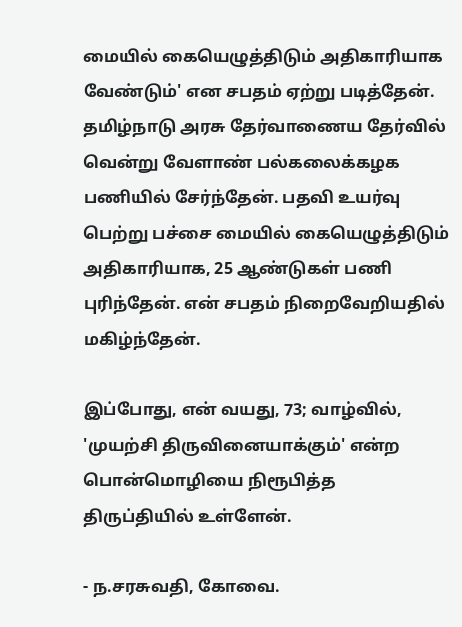மையில் கையெழுத்திடும் அதிகாரியாக வேண்டும்' என சபதம் ஏற்று படித்தேன். தமிழ்நாடு அரசு தேர்வாணைய தேர்வில் வென்று வேளாண் பல்கலைக்கழக பணியில் சேர்ந்தேன். பதவி உயர்வு பெற்று பச்சை மையில் கையெழுத்திடும் அதிகாரியாக, 25 ஆண்டுகள் பணி புரிந்தேன். என் சபதம் நிறைவேறியதில் மகிழ்ந்தேன்.

இப்போது, என் வயது, 73; வாழ்வில், 'முயற்சி திருவினையாக்கும்' என்ற பொன்மொழியை நிரூபித்த திருப்தியில் உள்ளேன்.

- ந.சரசுவதி, கோவை.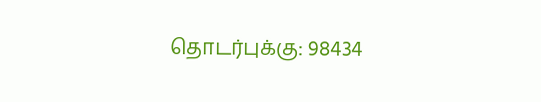தொடர்புக்கு: 98434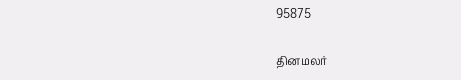95875

தினமலர்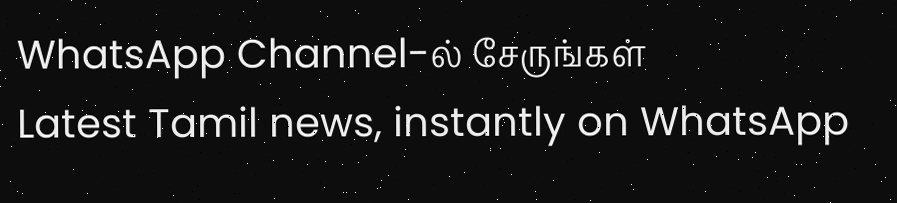WhatsApp Channel-ல் சேருங்கள்
Latest Tamil news, instantly on WhatsApp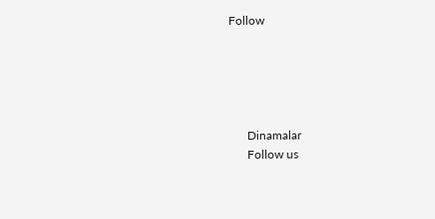Follow





      Dinamalar
      Follow us